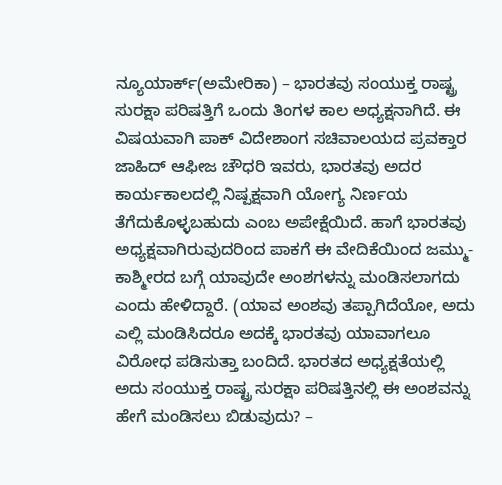ನ್ಯೂಯಾರ್ಕ್(ಅಮೇರಿಕಾ) – ಭಾರತವು ಸಂಯುಕ್ತ ರಾಷ್ಟ್ರ ಸುರಕ್ಷಾ ಪರಿಷತ್ತಿಗೆ ಒಂದು ತಿಂಗಳ ಕಾಲ ಅಧ್ಯಕ್ಷನಾಗಿದೆ. ಈ ವಿಷಯವಾಗಿ ಪಾಕ್ ವಿದೇಶಾಂಗ ಸಚಿವಾಲಯದ ಪ್ರವಕ್ತಾರ ಜಾಹಿದ್ ಆಫೀಜ ಚೌಧರಿ ಇವರು, ಭಾರತವು ಅದರ ಕಾರ್ಯಕಾಲದಲ್ಲಿ ನಿಷ್ಪಕ್ಷವಾಗಿ ಯೋಗ್ಯ ನಿರ್ಣಯ ತೆಗೆದುಕೊಳ್ಳಬಹುದು ಎಂಬ ಅಪೇಕ್ಷೆಯಿದೆ. ಹಾಗೆ ಭಾರತವು ಅಧ್ಯಕ್ಷವಾಗಿರುವುದರಿಂದ ಪಾಕಗೆ ಈ ವೇದಿಕೆಯಿಂದ ಜಮ್ಮು-ಕಾಶ್ಮೀರದ ಬಗ್ಗೆ ಯಾವುದೇ ಅಂಶಗಳನ್ನು ಮಂಡಿಸಲಾಗದು ಎಂದು ಹೇಳಿದ್ದಾರೆ. (ಯಾವ ಅಂಶವು ತಪ್ಪಾಗಿದೆಯೋ, ಅದು ಎಲ್ಲಿ ಮಂಡಿಸಿದರೂ ಅದಕ್ಕೆ ಭಾರತವು ಯಾವಾಗಲೂ ವಿರೋಧ ಪಡಿಸುತ್ತಾ ಬಂದಿದೆ. ಭಾರತದ ಅಧ್ಯಕ್ಷತೆಯಲ್ಲಿ ಅದು ಸಂಯುಕ್ತ ರಾಷ್ಟ್ರ ಸುರಕ್ಷಾ ಪರಿಷತ್ತಿನಲ್ಲಿ ಈ ಅಂಶವನ್ನು ಹೇಗೆ ಮಂಡಿಸಲು ಬಿಡುವುದು? –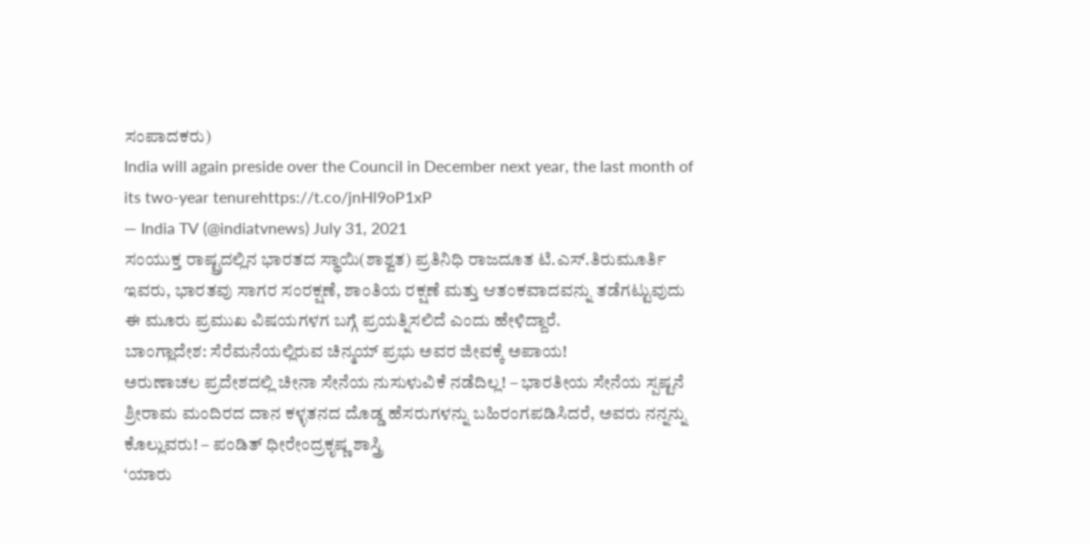ಸಂಪಾದಕರು)
India will again preside over the Council in December next year, the last month of its two-year tenurehttps://t.co/jnHl9oP1xP
— India TV (@indiatvnews) July 31, 2021
ಸಂಯುಕ್ತ ರಾಷ್ಟ್ರದಲ್ಲಿನ ಭಾರತದ ಸ್ಥಾಯಿ(ಶಾಶ್ವತ) ಪ್ರತಿನಿಧಿ ರಾಜದೂತ ಟಿ.ಎಸ್.ತಿರುಮೂರ್ತಿ ಇವರು, ಭಾರತವು ಸಾಗರ ಸಂರಕ್ಷಣೆ, ಶಾಂತಿಯ ರಕ್ಷಣೆ ಮತ್ತು ಆತಂಕವಾದವನ್ನು ತಡೆಗಟ್ಟುವುದು ಈ ಮೂರು ಪ್ರಮುಖ ವಿಷಯಗಳಗ ಬಗ್ಗೆ ಪ್ರಯತ್ನಿಸಲಿದೆ ಎಂದು ಹೇಳಿದ್ದಾರೆ.
ಬಾಂಗ್ಲಾದೇಶ: ಸೆರೆಮನೆಯಲ್ಲಿರುವ ಚಿನ್ಮಯ್ ಪ್ರಭು ಅವರ ಜೀವಕ್ಕೆ ಅಪಾಯ!
ಅರುಣಾಚಲ ಪ್ರದೇಶದಲ್ಲಿ ಚೀನಾ ಸೇನೆಯ ನುಸುಳುವಿಕೆ ನಡೆದಿಲ್ಲ! – ಭಾರತೀಯ ಸೇನೆಯ ಸ್ಪಷ್ಟನೆ
ಶ್ರೀರಾಮ ಮಂದಿರದ ದಾನ ಕಳ್ಳತನದ ದೊಡ್ಡ ಹೆಸರುಗಳನ್ನು ಬಹಿರಂಗಪಡಿಸಿದರೆ, ಅವರು ನನ್ನನ್ನು ಕೊಲ್ಲುವರು! – ಪಂಡಿತ್ ಧೀರೇಂದ್ರಕೃಷ್ಣ ಶಾಸ್ತ್ರಿ
‘ಯಾರು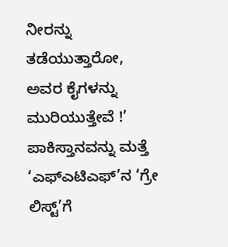ನೀರನ್ನು ತಡೆಯುತ್ತಾರೋ, ಅವರ ಕೈಗಳನ್ನು ಮುರಿಯುತ್ತೇವೆ !’
ಪಾಕಿಸ್ತಾನವನ್ನು ಮತ್ತೆ ‘ಎಫ್ಎಟಿಎಫ್’ನ ‘ಗ್ರೇ ಲಿಸ್ಟ್’ಗೆ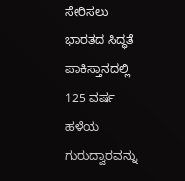ಸೇರಿಸಲು ಭಾರತದ ಸಿದ್ಧತೆ
ಪಾಕಿಸ್ತಾನದಲ್ಲಿ 125 ವರ್ಷ ಹಳೆಯ ಗುರುದ್ವಾರವನ್ನು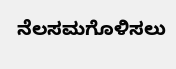ನೆಲಸಮಗೊಳಿಸಲು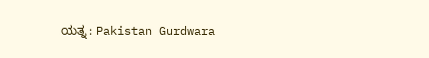ಯತ್ನ : Pakistan Gurdwara